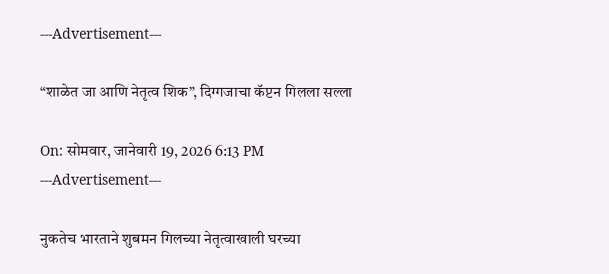---Advertisement---

“शाळेत जा आणि नेतृत्व शिक”, दिग्गजाचा कॅप्टन गिलला सल्ला

On: सोमवार, जानेवारी 19, 2026 6:13 PM
---Advertisement---

नुकतेच भारताने शुबमन गिलच्या नेतृत्वाखाली घरच्या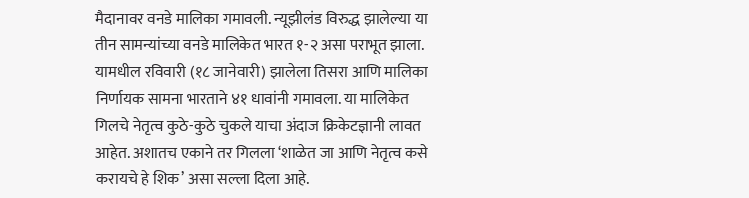मैदानावर वनडे मालिका गमावली. न्यूझीलंड विरुद्ध झालेल्या या तीन सामन्यांच्या वनडे मालिकेत भारत १-२ असा पराभूत झाला. यामधील रविवारी (१८ जानेवारी) झालेला तिसरा आणि मालिका निर्णायक सामना भारताने ४१ धावांनी गमावला. या मालिकेत गिलचे नेतृत्व कुठे-कुठे चुकले याचा अंदाज क्रिकेटज्ञानी लावत आहेत. अशातच एकाने तर गिलला ‘शाळेत जा आणि नेतृत्व कसे करायचे हे शिक’ असा सल्ला दिला आहे.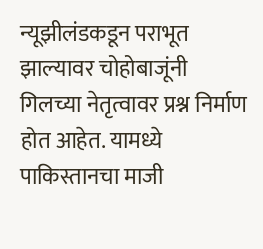न्यूझीलंडकडून पराभूत झाल्यावर चोहोबाजूंनी गिलच्या नेतृत्वावर प्रश्न निर्माण होत आहेत. यामध्ये पाकिस्तानचा माजी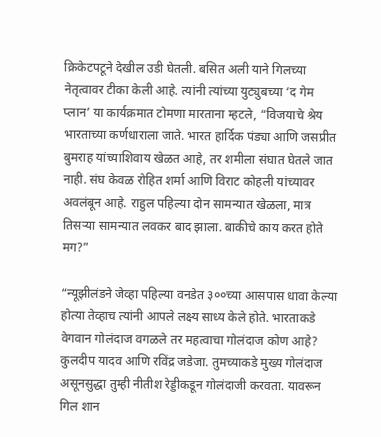क्रिकेटपटूने देखील उडी घेतली. बसित अली याने गिलच्या नेतृत्वावर टीका केली आहे. त्यांनी त्यांच्या युट्युबच्या ‘द गेम प्लान’ या कार्यक्रमात टोमणा मारताना म्हटले, “विजयाचे श्रेय भारताच्या कर्णधाराला जाते. भारत हार्दिक पंड्या आणि जसप्रीत बुमराह यांच्याशिवाय खेळत आहे, तर शमीला संघात घेतले जात नाही. संघ केवळ रोहित शर्मा आणि विराट कोहली यांच्यावर अवलंबून आहे. राहुल पहिल्या दोन सामन्यात खेळला, मात्र तिसऱ्या सामन्यात लवकर बाद झाला. बाकीचे काय करत होते मग?”

“न्यूझीलंडने जेव्हा पहिल्या वनडेत ३००च्या आसपास धावा केल्या होत्या तेव्हाच त्यांनी आपले लक्ष्य साध्य केले होते. भारताकडे वेगवान गोलंदाज वगळले तर महत्वाचा गोलंदाज कोण आहे? कुलदीप यादव आणि रविंद्र जडेजा. तुमच्याकडे मुख्य गोलंदाज असूनसुद्धा तुम्ही नीतीश रेड्डीकडून गोलंदाजी करवता. यावरून गिल शान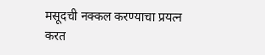मसूदची नक्कल करण्याचा प्रयत्न करत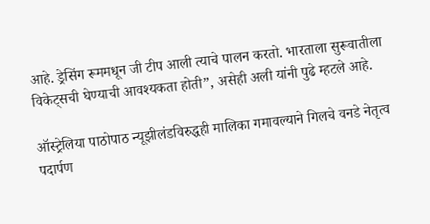आहे. ड्रेसिंग रूममधून जी टीप आली त्याचे पालन करतो. भारताला सुरूवातीला विकेट्सची घेण्याची आवश्यकता होती”, असेही अली यांनी पुढे म्हटले आहे.

ऑस्ट्रेलिया पाठोपाठ न्यूझीलंडविरुद्धही मालिका गमावल्याने गिलचे वनडे नेतृत्व पदार्पण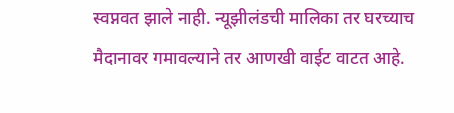स्वप्नवत झाले नाही. न्यूझीलंडची मालिका तर घरच्याच मैदानावर गमावल्याने तर आणखी वाईट वाटत आहे.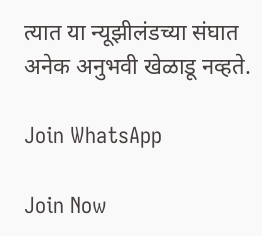त्यात या न्यूझीलंडच्या संघात अनेक अनुभवी खेळाडू नव्हते.

Join WhatsApp

Join Now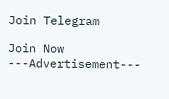Join Telegram

Join Now
---Advertisement---